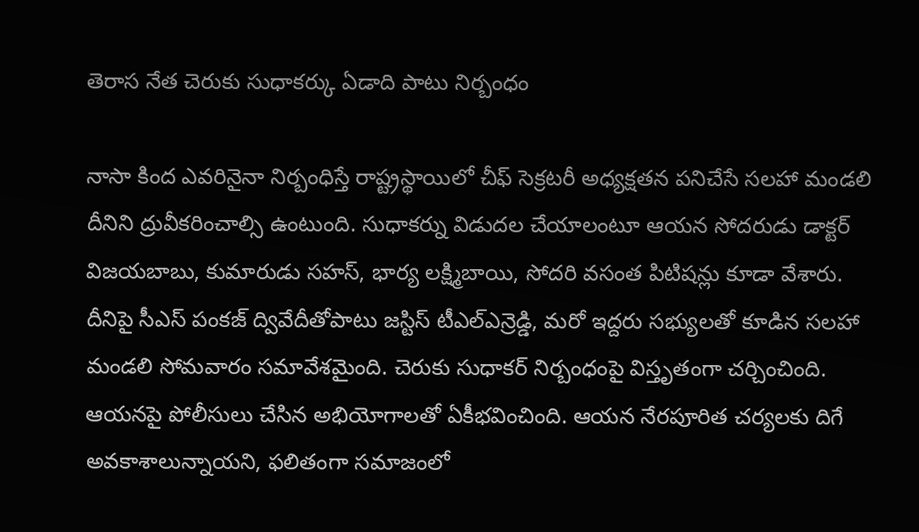తెరాస నేత చెరుకు సుధాకర్కు ఏడాది పాటు నిర్బంధం

నాసా కింద ఎవరినైనా నిర్బంధిస్తే రాష్ట్రస్థాయిలో చీఫ్ సెక్రటరీ అధ్యక్షతన పనిచేసే సలహా మండలి దీనిని ద్రువీకరించాల్సి ఉంటుంది. సుధాకర్ను విడుదల చేయాలంటూ ఆయన సోదరుడు డాక్టర్ విజయబాబు, కుమారుడు సహస్, భార్య లక్ష్మిబాయి, సోదరి వసంత పిటిషన్లు కూడా వేశారు. దీనిపై సీఎస్ పంకజ్ ద్వివేదీతోపాటు జస్టిస్ టీఎల్ఎన్రెడ్డి, మరో ఇద్దరు సభ్యులతో కూడిన సలహా మండలి సోమవారం సమావేశమైంది. చెరుకు సుధాకర్ నిర్బంధంపై విస్తృతంగా చర్చించింది. ఆయనపై పోలీసులు చేసిన అభియోగాలతో ఏకీభవించింది. ఆయన నేరపూరిత చర్యలకు దిగే అవకాశాలున్నాయని, ఫలితంగా సమాజంలో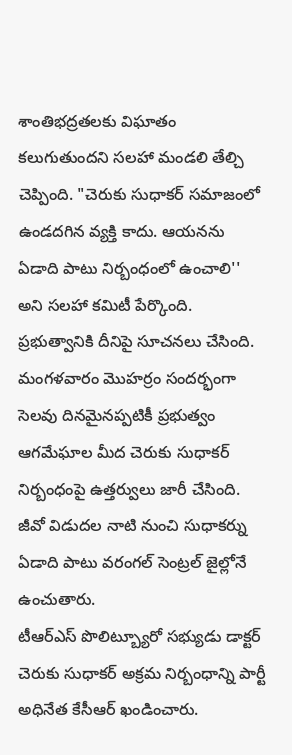శాంతిభద్రతలకు విఘాతం కలుగుతుందని సలహా మండలి తేల్చి చెప్పింది. "చెరుకు సుధాకర్ సమాజంలో ఉండదగిన వ్యక్తి కాదు. ఆయనను ఏడాది పాటు నిర్బంధంలో ఉంచాలి'' అని సలహా కమిటీ పేర్కొంది. ప్రభుత్వానికి దీనిపై సూచనలు చేసింది. మంగళవారం మొహర్రం సందర్భంగా సెలవు దినమైనప్పటికీ ప్రభుత్వం ఆగమేఘాల మీద చెరుకు సుధాకర్ నిర్బంధంపై ఉత్తర్వులు జారీ చేసింది. జీవో విడుదల నాటి నుంచి సుధాకర్ను ఏడాది పాటు వరంగల్ సెంట్రల్ జైల్లోనే ఉంచుతారు.
టీఆర్ఎస్ పొలిట్బ్యూరో సభ్యుడు డాక్టర్ చెరుకు సుధాకర్ అక్రమ నిర్బంధాన్ని పార్టీ అధినేత కేసీఆర్ ఖండించారు.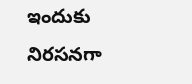ఇందుకు నిరసనగా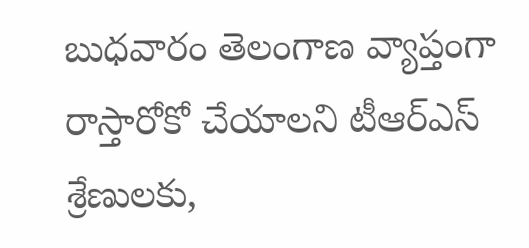బుధవారం తెలంగాణ వ్యాప్తంగా రాస్తారోకో చేయాలని టీఆర్ఎస్ శ్రేణులకు,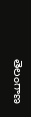తెలంగాణ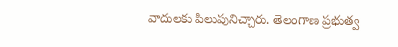వాదులకు పిలుపునిచ్చారు. తెలంగాణ ప్రభుత్వ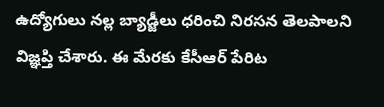ఉద్యోగులు నల్ల బ్యాడ్జీలు ధరించి నిరసన తెలపాలని విజ్ఞప్తి చేశారు. ఈ మేరకు కేసీఆర్ పేరిట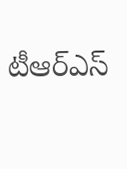టీఆర్ఎస్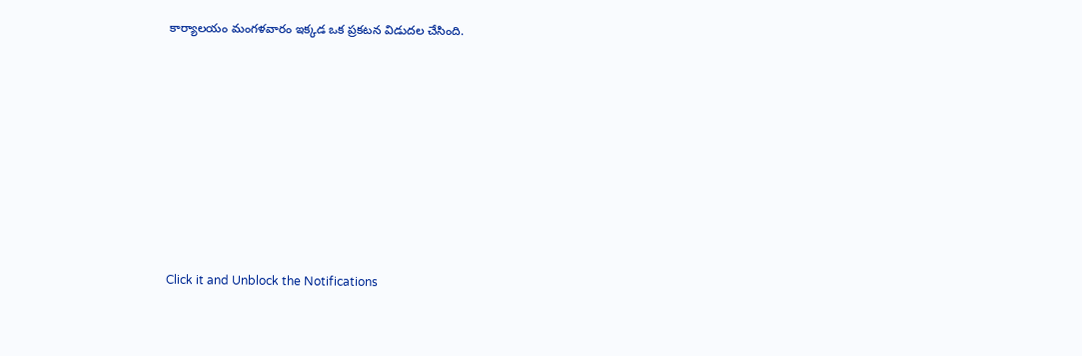కార్యాలయం మంగళవారం ఇక్కడ ఒక ప్రకటన విడుదల చేసింది.












Click it and Unblock the Notifications